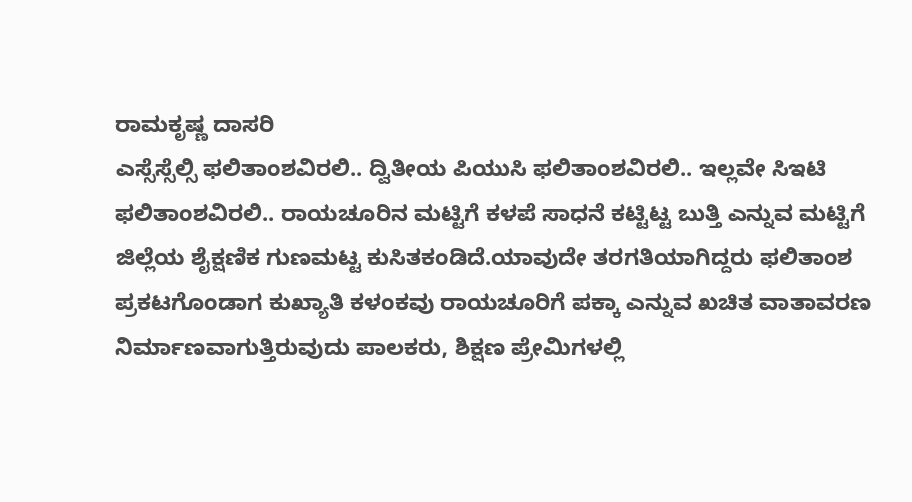ರಾಮಕೃಷ್ಣ ದಾಸರಿ
ಎಸ್ಸೆಸ್ಸೆಲ್ಸಿ ಫಲಿತಾಂಶವಿರಲಿ.. ದ್ವಿತೀಯ ಪಿಯುಸಿ ಫಲಿತಾಂಶವಿರಲಿ.. ಇಲ್ಲವೇ ಸಿಇಟಿ ಫಲಿತಾಂಶವಿರಲಿ.. ರಾಯಚೂರಿನ ಮಟ್ಟಿಗೆ ಕಳಪೆ ಸಾಧನೆ ಕಟ್ಟಿಟ್ಟ ಬುತ್ತಿ ಎನ್ನುವ ಮಟ್ಟಿಗೆ ಜಿಲ್ಲೆಯ ಶೈಕ್ಷಣಿಕ ಗುಣಮಟ್ಟ ಕುಸಿತಕಂಡಿದೆ.ಯಾವುದೇ ತರಗತಿಯಾಗಿದ್ದರು ಫಲಿತಾಂಶ ಪ್ರಕಟಗೊಂಡಾಗ ಕುಖ್ಯಾತಿ ಕಳಂಕವು ರಾಯಚೂರಿಗೆ ಪಕ್ಕಾ ಎನ್ನುವ ಖಚಿತ ವಾತಾವರಣ ನಿರ್ಮಾಣವಾಗುತ್ತಿರುವುದು ಪಾಲಕರು, ಶಿಕ್ಷಣ ಪ್ರೇಮಿಗಳಲ್ಲಿ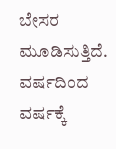ಬೇಸರ ಮೂಡಿಸುತ್ತಿದೆ.
ವರ್ಷದಿಂದ ವರ್ಷಕ್ಕೆ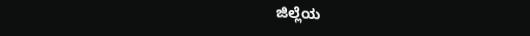ಜಿಲ್ಲೆಯ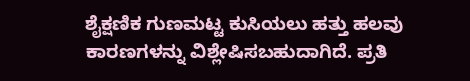ಶೈಕ್ಷಣಿಕ ಗುಣಮಟ್ಟ ಕುಸಿಯಲು ಹತ್ತು ಹಲವು ಕಾರಣಗಳನ್ನು ವಿಶ್ಲೇಷಿಸಬಹುದಾಗಿದೆ. ಪ್ರತಿ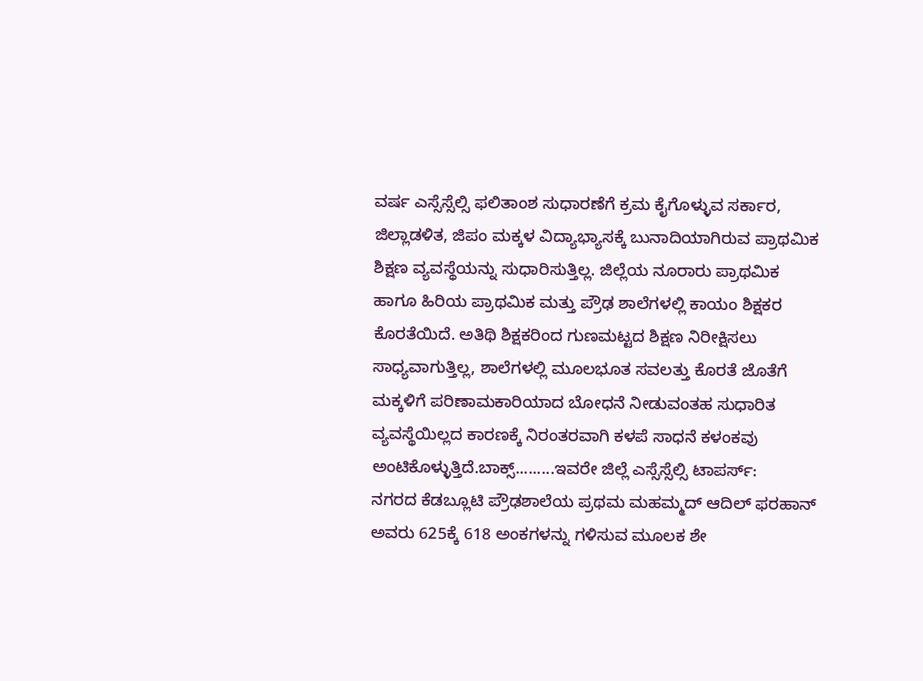ವರ್ಷ ಎಸ್ಸೆಸ್ಸೆಲ್ಸಿ ಫಲಿತಾಂಶ ಸುಧಾರಣೆಗೆ ಕ್ರಮ ಕೈಗೊಳ್ಳುವ ಸರ್ಕಾರ, ಜಿಲ್ಲಾಡಳಿತ, ಜಿಪಂ ಮಕ್ಕಳ ವಿದ್ಯಾಭ್ಯಾಸಕ್ಕೆ ಬುನಾದಿಯಾಗಿರುವ ಪ್ರಾಥಮಿಕ ಶಿಕ್ಷಣ ವ್ಯವಸ್ಥೆಯನ್ನು ಸುಧಾರಿಸುತ್ತಿಲ್ಲ. ಜಿಲ್ಲೆಯ ನೂರಾರು ಪ್ರಾಥಮಿಕ ಹಾಗೂ ಹಿರಿಯ ಪ್ರಾಥಮಿಕ ಮತ್ತು ಪ್ರೌಢ ಶಾಲೆಗಳಲ್ಲಿ ಕಾಯಂ ಶಿಕ್ಷಕರ ಕೊರತೆಯಿದೆ. ಅತಿಥಿ ಶಿಕ್ಷಕರಿಂದ ಗುಣಮಟ್ಟದ ಶಿಕ್ಷಣ ನಿರೀಕ್ಷಿಸಲು ಸಾಧ್ಯವಾಗುತ್ತಿಲ್ಲ, ಶಾಲೆಗಳಲ್ಲಿ ಮೂಲಭೂತ ಸವಲತ್ತು ಕೊರತೆ ಜೊತೆಗೆ ಮಕ್ಕಳಿಗೆ ಪರಿಣಾಮಕಾರಿಯಾದ ಬೋಧನೆ ನೀಡುವಂತಹ ಸುಧಾರಿತ ವ್ಯವಸ್ಥೆಯಿಲ್ಲದ ಕಾರಣಕ್ಕೆ ನಿರಂತರವಾಗಿ ಕಳಪೆ ಸಾಧನೆ ಕಳಂಕವು ಅಂಟಿಕೊಳ್ಳುತ್ತಿದೆ.ಬಾಕ್ಸ್.........ಇವರೇ ಜಿಲ್ಲೆ ಎಸ್ಸೆಸ್ಸೆಲ್ಸಿ ಟಾಪರ್ಸ್:
ನಗರದ ಕೆಡಬ್ಲೂಟಿ ಪ್ರೌಢಶಾಲೆಯ ಪ್ರಥಮ ಮಹಮ್ಮದ್ ಆದಿಲ್ ಫರಹಾನ್ ಅವರು 625ಕ್ಕೆ 618 ಅಂಕಗಳನ್ನು ಗಳಿಸುವ ಮೂಲಕ ಶೇ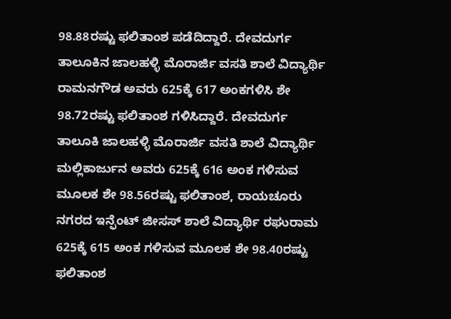98.88ರಷ್ಟು ಫಲಿತಾಂಶ ಪಡೆದಿದ್ದಾರೆ. ದೇವದುರ್ಗ ತಾಲೂಕಿನ ಜಾಲಹಳ್ಳಿ ಮೊರಾರ್ಜಿ ವಸತಿ ಶಾಲೆ ವಿದ್ಯಾರ್ಥಿ ರಾಮನಗೌಡ ಅವರು 625ಕ್ಕೆ 617 ಅಂಕಗಳಿಸಿ ಶೇ 98.72ರಷ್ಟು ಫಲಿತಾಂಶ ಗಳಿಸಿದ್ದಾರೆ. ದೇವದುರ್ಗ ತಾಲೂಕಿ ಜಾಲಹಳ್ಳಿ ಮೊರಾರ್ಜಿ ವಸತಿ ಶಾಲೆ ವಿದ್ಯಾರ್ಥಿ ಮಲ್ಲಿಕಾರ್ಜುನ ಅವರು 625ಕ್ಕೆ 616 ಅಂಕ ಗಳಿಸುವ ಮೂಲಕ ಶೇ 98.56ರಷ್ಟು ಫಲಿತಾಂಶ, ರಾಯಚೂರು ನಗರದ ಇನ್ಫೆಂಟ್ ಜೀಸಸ್ ಶಾಲೆ ವಿದ್ಯಾರ್ಥಿ ರಘುರಾಮ 625ಕ್ಕೆ 615 ಅಂಕ ಗಳಿಸುವ ಮೂಲಕ ಶೇ 98.40ರಷ್ಟು ಫಲಿತಾಂಶ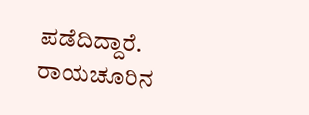ಪಡೆದಿದ್ದಾರೆ.
ರಾಯಚೂರಿನ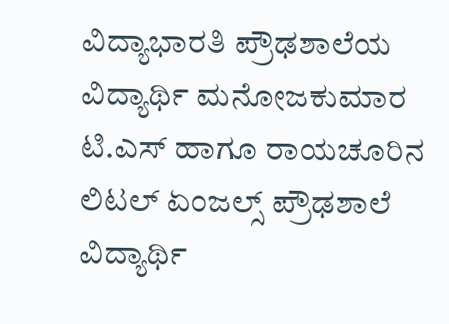ವಿದ್ಯಾಭಾರತಿ ಪ್ರೌಢಶಾಲೆಯ ವಿದ್ಯಾರ್ಥಿ ಮನೋಜಕುಮಾರ ಟಿ.ಎಸ್ ಹಾಗೂ ರಾಯಚೂರಿನ ಲಿಟಲ್ ಏಂಜಲ್ಸ್ ಪ್ರೌಢಶಾಲೆ ವಿದ್ಯಾರ್ಥಿ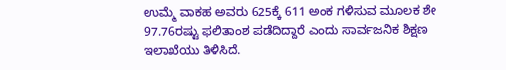ಉಮ್ಮೆ ವಾಕಹ ಅವರು 625ಕ್ಕೆ 611 ಅಂಕ ಗಳಿಸುವ ಮೂಲಕ ಶೇ 97.76ರಷ್ಟು ಫಲಿತಾಂಶ ಪಡೆದಿದ್ದಾರೆ ಎಂದು ಸಾರ್ವಜನಿಕ ಶಿಕ್ಷಣ ಇಲಾಖೆಯು ತಿಳಿಸಿದೆ.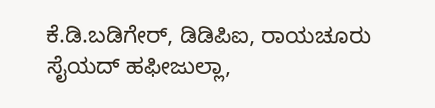ಕೆ.ಡಿ.ಬಡಿಗೇರ್, ಡಿಡಿಪಿಐ, ರಾಯಚೂರು
ಸೈಯದ್ ಹಫೀಜುಲ್ಲಾ,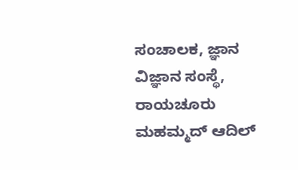ಸಂಚಾಲಕ, ಜ್ಞಾನ ವಿಜ್ಞಾನ ಸಂಸ್ಥೆ, ರಾಯಚೂರು
ಮಹಮ್ಮದ್ ಆದಿಲ್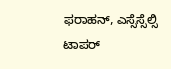ಫರಾಹನ್, ಎಸ್ಸೆಸ್ಸೆಲ್ಸಿ ಟಾಪರ್